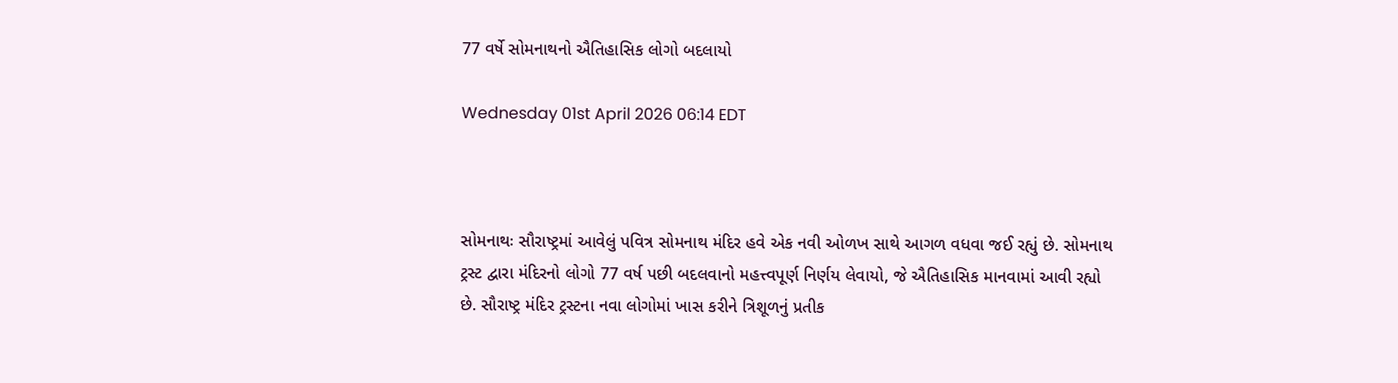77 વર્ષે સોમનાથનો ઐતિહાસિક લોગો બદલાયો

Wednesday 01st April 2026 06:14 EDT



સોમનાથઃ સૌરાષ્ટ્રમાં આવેલું પવિત્ર સોમનાથ મંદિર હવે એક નવી ઓળખ સાથે આગળ વધવા જઈ રહ્યું છે. સોમનાથ ટ્રસ્ટ દ્વારા મંદિરનો લોગો 77 વર્ષ પછી બદલવાનો મહત્ત્વપૂર્ણ નિર્ણય લેવાયો, જે ઐતિહાસિક માનવામાં આવી રહ્યો છે. સૌરાષ્ટ્ર મંદિર ટ્રસ્ટના નવા લોગોમાં ખાસ કરીને ત્રિશૂળનું પ્રતીક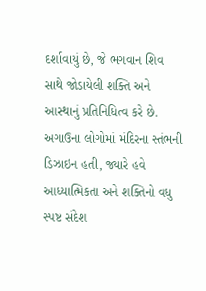દર્શાવાયું છે, જે ભગવાન શિવ સાથે જોડાયેલી શક્તિ અને આસ્થાનું પ્રતિનિધિત્વ કરે છે. અગાઉના લોગોમાં મંદિરના સ્તંભની ડિઝાઇન હતી, જ્યારે હવે આધ્યાત્મિકતા અને શક્તિનો વધુ સ્પષ્ટ સંદેશ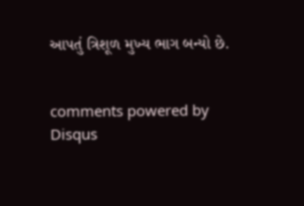આપતું ત્રિશૂળ મુખ્ય ભાગ બન્યો છે.


comments powered by Disqus